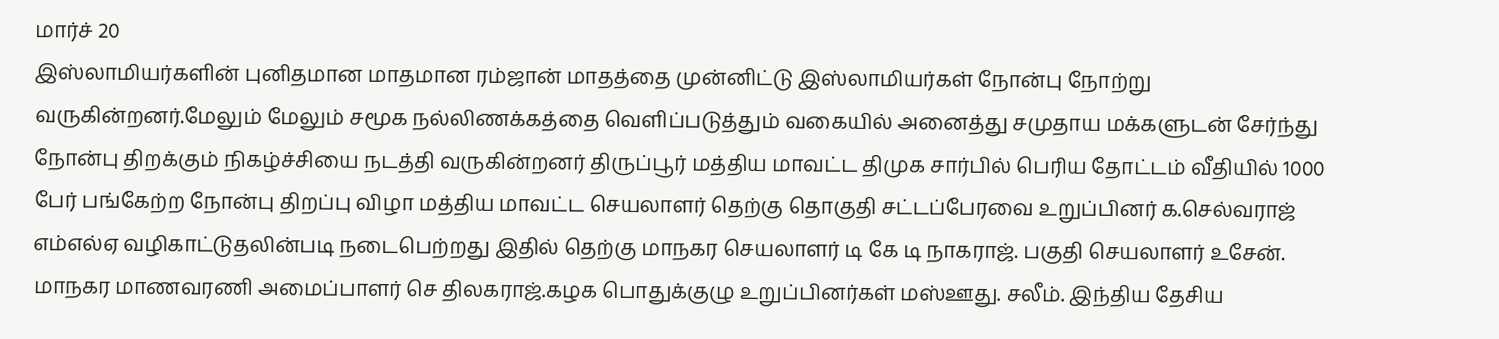மார்ச் 20
இஸ்லாமியர்களின் புனிதமான மாதமான ரம்ஜான் மாதத்தை முன்னிட்டு இஸ்லாமியர்கள் நோன்பு நோற்று வருகின்றனர்.மேலும் மேலும் சமூக நல்லிணக்கத்தை வெளிப்படுத்தும் வகையில் அனைத்து சமுதாய மக்களுடன் சேர்ந்து நோன்பு திறக்கும் நிகழ்ச்சியை நடத்தி வருகின்றனர் திருப்பூர் மத்திய மாவட்ட திமுக சார்பில் பெரிய தோட்டம் வீதியில் 1000 பேர் பங்கேற்ற நோன்பு திறப்பு விழா மத்திய மாவட்ட செயலாளர் தெற்கு தொகுதி சட்டப்பேரவை உறுப்பினர் க.செல்வராஜ் எம்எல்ஏ வழிகாட்டுதலின்படி நடைபெற்றது இதில் தெற்கு மாநகர செயலாளர் டி கே டி நாகராஜ். பகுதி செயலாளர் உசேன். மாநகர மாணவரணி அமைப்பாளர் செ திலகராஜ்.கழக பொதுக்குழு உறுப்பினர்கள் மஸ்ஊது. சலீம். இந்திய தேசிய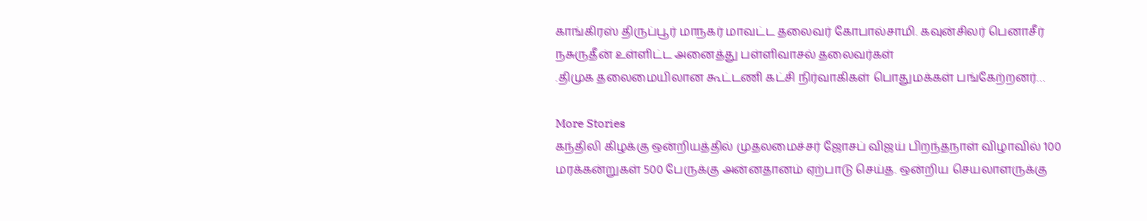காங்கிரஸ் திருப்பூர் மாநகர் மாவட்ட தலைவர் கோபால்சாமி. கவுன்சிலர் பெனாசீர் நசுருதீன் உள்ளிட்ட அனைத்து பள்ளிவாசல் தலைவர்கள்
.திமுக தலைமையிலான கூட்டணி கட்சி நிர்வாகிகள் பொதுமக்கள் பங்கேற்றனர்…

More Stories
கந்திலி கிழக்கு ஒன்றியத்தில் முதலமைச்சர் ஜோசப் விஜய் பிறந்தநாள் விழாவில் 100 மரக்கன்றுகள் 500 பேருக்கு அன்னதானம் ஏற்பாடு செய்த. ஒன்றிய செயலாளருக்கு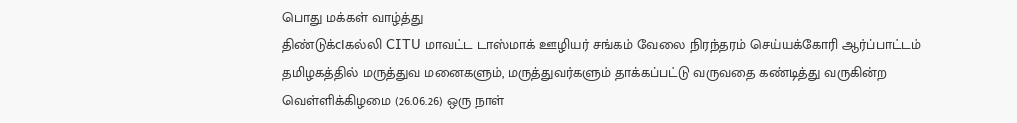பொது மக்கள் வாழ்த்து
திண்டுக்cIகல்லி CITU மாவட்ட டாஸ்மாக் ஊழியர் சங்கம் வேலை நிரந்தரம் செய்யக்கோரி ஆர்ப்பாட்டம்
தமிழகத்தில் மருத்துவ மனைகளும், மருத்துவர்களும் தாக்கப்பட்டு வருவதை கண்டித்து வருகின்ற வெள்ளிக்கிழமை (26.06.26) ஒரு நாள்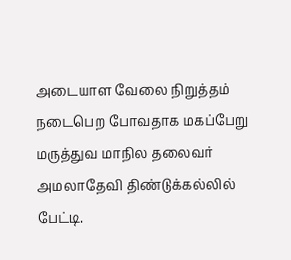அடையாள வேலை நிறுத்தம் நடைபெற போவதாக மகப்பேறு மருத்துவ மாநில தலைவர் அமலாதேவி திண்டுக்கல்லில் பேட்டி.